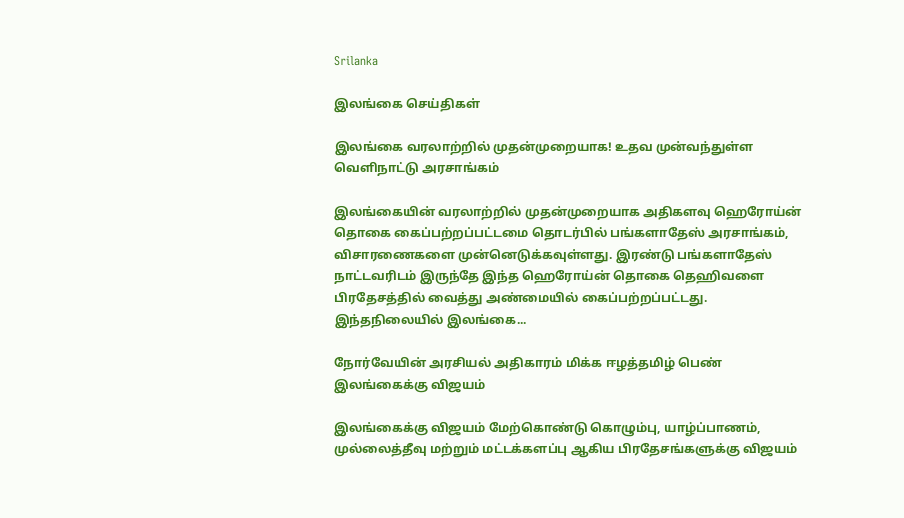Srilanka

இலங்கை செய்திகள்

இலங்கை வரலாற்றில் முதன்முறையாக! உதவ முன்வந்துள்ள வெளிநாட்டு அரசாங்கம்

இலங்கையின் வரலாற்றில் முதன்முறையாக அதிகளவு ஹெரோய்ன் தொகை கைப்பற்றப்பட்டமை தொடர்பில் பங்களாதேஸ் அரசாங்கம், விசாரணைகளை முன்னெடுக்கவுள்ளது. இரண்டு பங்களாதேஸ் நாட்டவரிடம் இருந்தே இந்த ஹெரோய்ன் தொகை தெஹிவளை பிரதேசத்தில் வைத்து அண்மையில் கைப்பற்றப்பட்டது. இந்தநிலையில் இலங்கை...

நோர்வேயின் அரசியல் அதிகாரம் மிக்க ஈழத்தமிழ் பெண் இலங்கைக்கு விஜயம்

இலங்கைக்கு விஜயம் மேற்கொண்டு கொழும்பு, யாழ்ப்பாணம், முல்லைத்தீவு மற்றும் மட்டக்களப்பு ஆகிய பிரதேசங்களுக்கு விஜயம்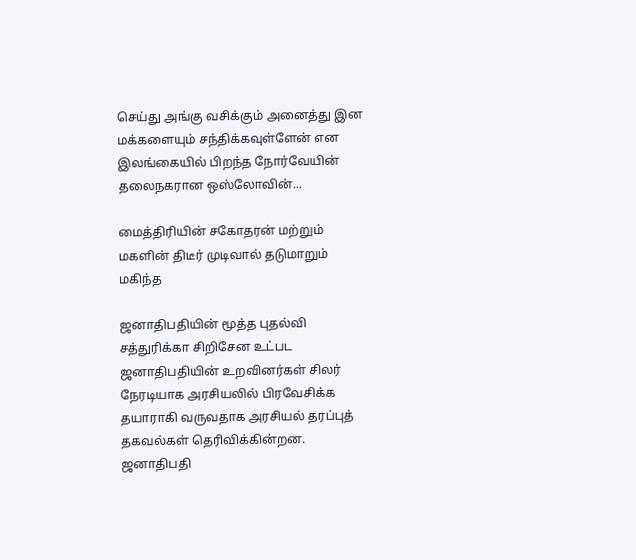செய்து அங்கு வசிக்கும் அனைத்து இன மக்களையும் சந்திக்கவுள்ளேன் என இலங்கையில் பிறந்த நோர்வேயின் தலைநகரான ஒஸ்லோவின்...

மைத்திரியின் சகோதரன் மற்றும் மகளின் திடீர் முடிவால் தடுமாறும் மகிந்த

ஜனாதிபதியின் மூத்த புதல்வி சத்துரிக்கா சிறிசேன உட்பட ஜனாதிபதியின் உறவினர்கள் சிலர் நேரடியாக அரசியலில் பிரவேசிக்க தயாராகி வருவதாக அரசியல் தரப்புத் தகவல்கள் தெரிவிக்கின்றன. ஜனாதிபதி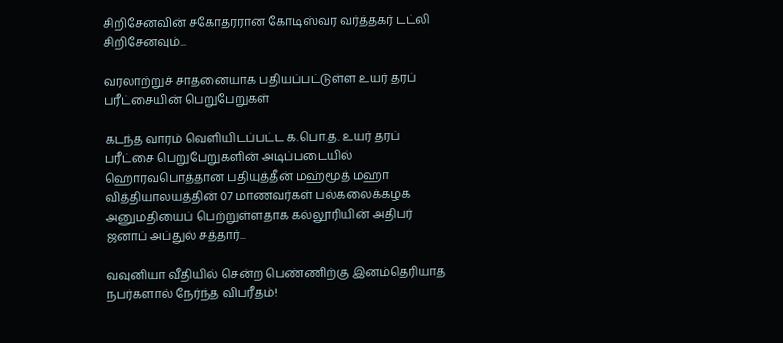சிறிசேனவின் சகோதரரான கோடிஸ்வர வர்த்தகர் டட்லி சிறிசேனவும்...

வரலாற்றுச் சாதனையாக பதியப்பட்டுள்ள உயர் தரப் பரீட்சையின் பெறுபேறுகள்

கடந்த வாரம் வெளியிடப்பட்ட க.பொ.த. உயர் தரப் பரீட்சை பெறுபேறுகளின் அடிப்படையில் ஹொரவபொத்தான பதியுத்தீன் மஹ்மூத் மஹா வித்தியாலயத்தின் 07 மாணவர்கள் பல்கலைக்கழக அனுமதியைப் பெற்றுள்ளதாக கல்லூரியின் அதிபர் ஜனாப் அப்துல் சத்தார்...

வவுனியா வீதியில் சென்ற பெண்ணிற்கு இனம்தெரியாத நபர்களால் நேர்ந்த விபரீதம்!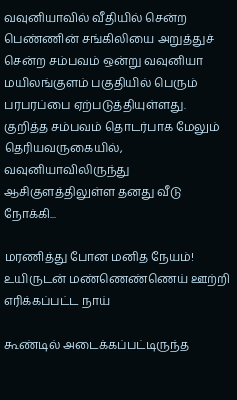வவுனியாவில் வீதியில் சென்ற பெண்ணின் சங்கிலியை அறுத்துச் சென்ற சம்பவம் ஒன்று வவுனியா மயிலங்குளம் பகுதியில் பெரும் பரபரப்பை ஏற்படுத்தியுள்ளது. குறித்த சம்பவம் தொடர்பாக மேலும் தெரியவருகையில், வவுனியாவிலிருந்து ஆசிகுளத்திலுள்ள தனது வீடு நோக்கி...

மரணித்து போன மனித நேயம்! உயிருடன் மண்ணெண்ணெய் ஊற்றி எரிக்கப்பட்ட நாய்

கூண்டில் அடைக்கப்பட்டிருந்த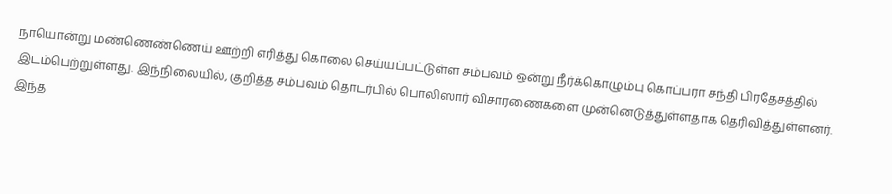நாயொன்று மண்ணெண்ணெய் ஊற்றி எரித்து கொலை செய்யப்பட்டுள்ள சம்பவம் ஒன்று நீர்க்கொழும்பு கொப்பரா சந்தி பிரதேசத்தில் இடம்பெற்றுள்ளது. இந்நிலையில், குறித்த சம்பவம் தொடர்பில் பொலிஸார் விசாரணைகளை முன்னெடுத்துள்ளதாக தெரிவித்துள்ளனர். இந்த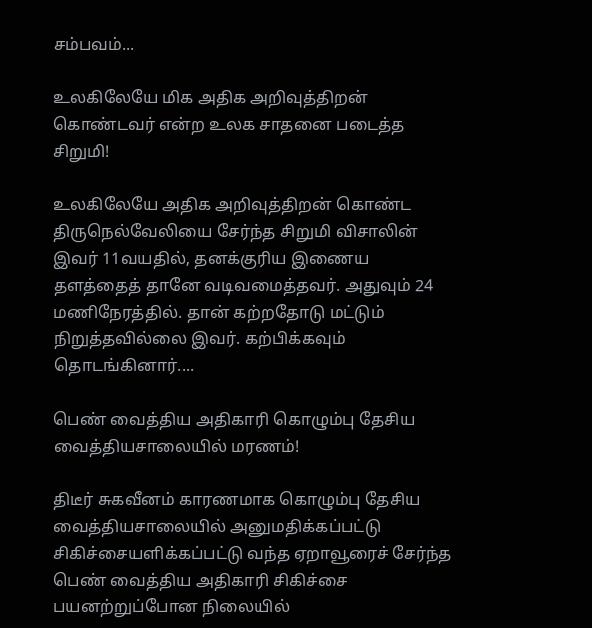சம்பவம்...

உலகிலேயே மிக அதிக அறிவுத்திறன் கொண்டவர் என்ற உலக சாதனை படைத்த சிறுமி!

உலகிலேயே அதிக அறிவுத்திறன் கொண்ட திருநெல்வேலியை சேர்ந்த சிறுமி விசாலின் இவர் 11வயதில், தனக்குரிய இணைய தளத்தைத் தானே வடிவமைத்தவர். அதுவும் 24 மணிநேரத்தில். தான் கற்றதோடு மட்டும் நிறுத்தவில்லை இவர். கற்பிக்கவும் தொடங்கினார்....

பெண் வைத்திய அதிகாரி கொழும்பு தேசிய வைத்தியசாலையில் மரணம்!

திடீர் சுகவீனம் காரணமாக கொழும்பு தேசிய வைத்தியசாலையில் அனுமதிக்கப்பட்டு சிகிச்சையளிக்கப்பட்டு வந்த ஏறாவூரைச் சேர்ந்த பெண் வைத்திய அதிகாரி சிகிச்சை பயனற்றுப்போன நிலையில்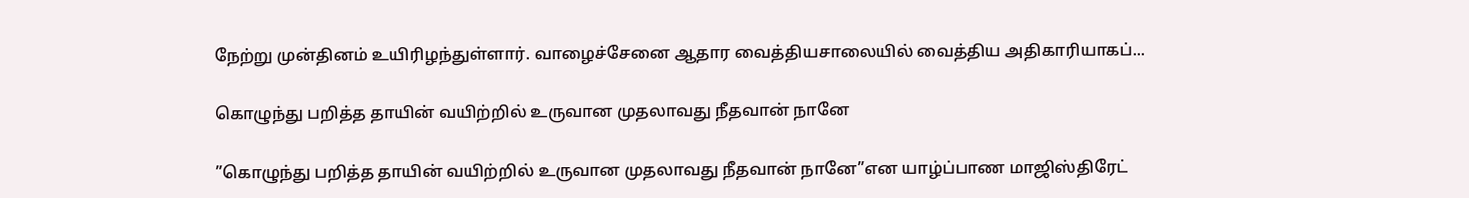நேற்று முன்தினம் உயிரிழந்துள்ளார். வாழைச்சேனை ஆதார வைத்தியசாலையில் வைத்திய அதிகாரியாகப்...

கொழுந்து பறித்த தாயின் வயிற்றில் உருவான முதலாவது நீதவான் நானே

”கொழுந்து பறித்த தாயின் வயிற்றில் உருவான முதலாவது நீதவான் நானே”என யாழ்ப்பாண மாஜிஸ்திரேட்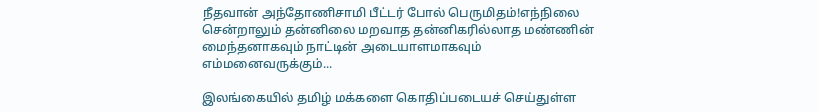நீதவான் அந்தோணிசாமி பீட்டர் போல் பெருமிதம்!எந்நிலை சென்றாலும் தன்னிலை மறவாத தன்னிகரில்லாத மண்ணின் மைந்தனாகவும் நாட்டின் அடையாளமாகவும் எம்மனைவருக்கும்...

இலங்கையில் தமிழ் மக்களை கொதிப்படையச் செய்துள்ள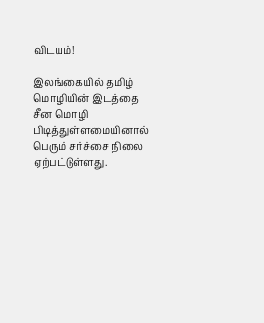விடயம்!

இலங்கையில் தமிழ் மொழியின் இடத்தை சீன மொழி பிடித்துள்ளமையினால் பெரும் சர்ச்சை நிலை ஏற்பட்டுள்ளது.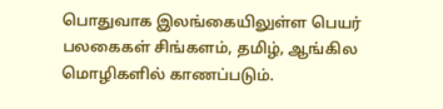பொதுவாக இலங்கையிலுள்ள பெயர் பலகைகள் சிங்களம், தமிழ், ஆங்கில மொழிகளில் காணப்படும்.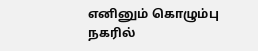எனினும் கொழும்பு நகரில்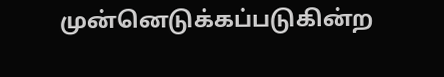முன்னெடுக்கப்படுகின்ற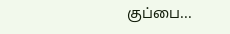குப்பை...